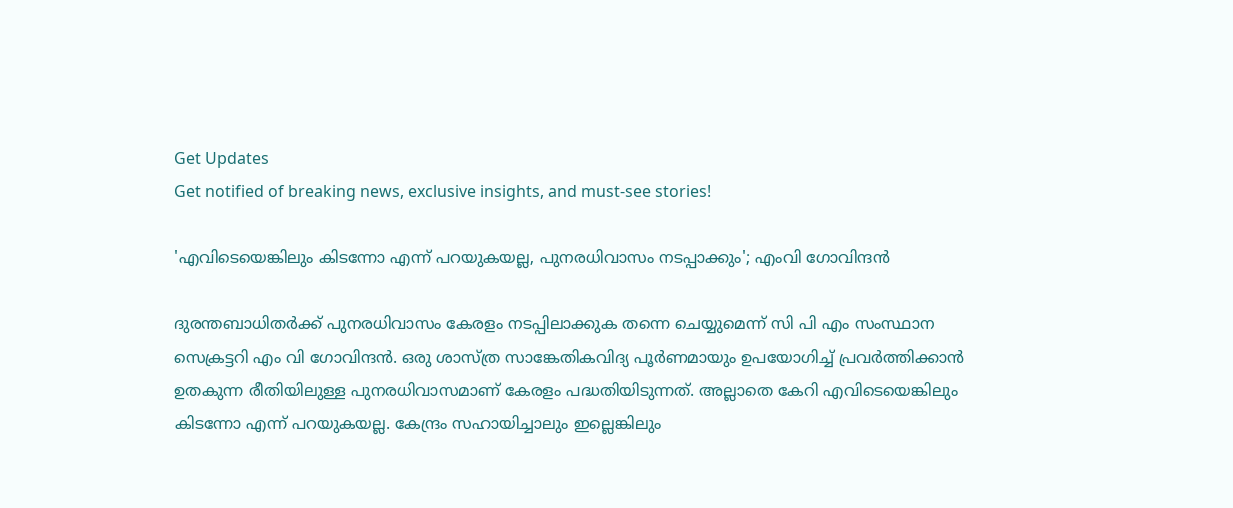Get Updates
Get notified of breaking news, exclusive insights, and must-see stories!

'എവിടെയെങ്കിലും കിടന്നോ എന്ന് പറയുകയല്ല, പുനരധിവാസം നടപ്പാക്കും'; എംവി ഗോവിന്ദൻ

ദുരന്തബാധിതർക്ക് പുനരധിവാസം കേരളം നടപ്പിലാക്കുക തന്നെ ചെയ്യുമെന്ന് സി പി എം സംസ്ഥാന സെക്രട്ടറി എം വി ഗോവിന്ദന്‍. ഒരു ശാസ്ത്ര സാങ്കേതികവിദ്യ പൂര്‍ണമായും ഉപയോഗിച്ച് പ്രവര്‍ത്തിക്കാന്‍ ഉതകുന്ന രീതിയിലുള്ള പുനരധിവാസമാണ് കേരളം പദ്ധതിയിടുന്നത്. അല്ലാതെ കേറി എവിടെയെങ്കിലും കിടന്നോ എന്ന് പറയുകയല്ല. കേന്ദ്രം സഹായിച്ചാലും ഇല്ലെങ്കിലും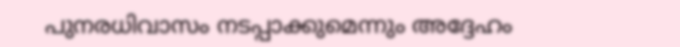പുനരധിവാസം നടപ്പാക്കുമെന്നും അദ്ദേഹം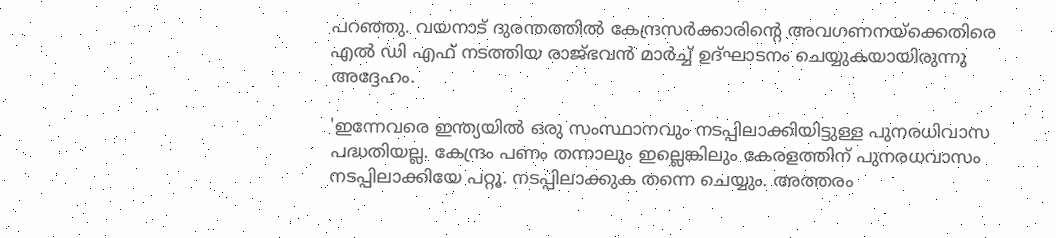പറഞ്ഞു. വയനാട് ദുരന്തത്തില്‍ കേന്ദ്രസര്‍ക്കാരിന്റെ അവഗണനയ്‌ക്കെതിരെ എല്‍ ഡി എഫ് നടത്തിയ രാജ്ഭവന്‍ മാർച്ച് ഉദ്ഘാടനം ചെയ്യുകയായിരുന്നു അദ്ദേഹം.

'ഇന്നേവരെ ഇന്ത്യയില്‍ ഒരു സംസ്ഥാനവും നടപ്പിലാക്കിയിട്ടുള്ള പുനരധിവാസ പദ്ധതിയല്ല. കേന്ദ്രം പണം തന്നാലും ഇല്ലെങ്കിലും കേരളത്തിന് പുനരധവാസം നടപ്പിലാക്കിയേ പറ്റൂ. നടപ്പിലാക്കുക തന്നെ ചെയ്യും. അത്തരം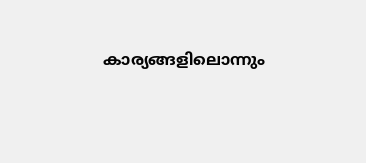കാര്യങ്ങളിലൊന്നും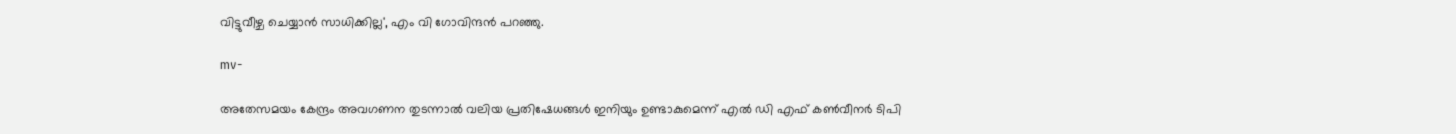വിട്ടുവീഴ്ച ചെയ്യാന്‍ സാധിക്കില്ല', എം വി ഗോവിന്ദന്‍ പറഞ്ഞു.

mv-

അതേസമയം കേന്ദ്രം അവഗണന തുടന്നാൽ വലിയ പ്രതിഷേധങ്ങൾ ഇനിയും ഉണ്ടാകുമെന്ന് എൽ ഡി എഫ് കൺവീനർ ടിപി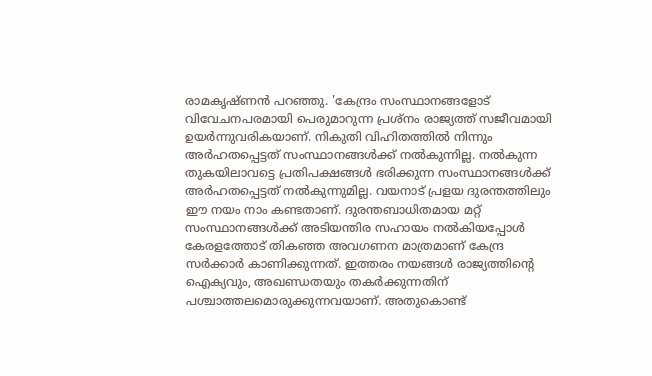രാമകൃഷ്ണൻ പറഞ്ഞു. 'കേന്ദ്രം സംസ്ഥാനങ്ങളോട്‌ വിവേചനപരമായി പെരുമാറുന്ന പ്രശ്‌നം രാജ്യത്ത്‌ സജീവമായി ഉയര്‍ന്നുവരികയാണ്‌. നികുതി വിഹിതത്തില്‍ നിന്നും അര്‍ഹതപ്പെട്ടത്‌ സംസ്ഥാനങ്ങള്‍ക്ക്‌ നല്‍കുന്നില്ല. നല്‍കുന്ന തുകയിലാവട്ടെ പ്രതിപക്ഷങ്ങള്‍ ഭരിക്കുന്ന സംസ്ഥാനങ്ങള്‍ക്ക്‌ അര്‍ഹതപ്പെട്ടത്‌ നല്‍കുന്നുമില്ല. വയനാട്‌ പ്രളയ ദുരന്തത്തിലും ഈ നയം നാം കണ്ടതാണ്‌. ദുരന്തബാധിതമായ മറ്റ്‌ സംസ്ഥാനങ്ങള്‍ക്ക്‌ അടിയന്തിര സഹായം നല്‍കിയപ്പോള്‍ കേരളത്തോട്‌ തികഞ്ഞ അവഗണന മാത്രമാണ്‌ കേന്ദ്ര സര്‍ക്കാര്‍ കാണിക്കുന്നത്‌. ഇത്തരം നയങ്ങള്‍ രാജ്യത്തിന്റെ ഐക്യവും, അഖണ്ഡതയും തകര്‍ക്കുന്നതിന്‌ പശ്ചാത്തലമൊരുക്കുന്നവയാണ്‌. അതുകൊണ്ട്‌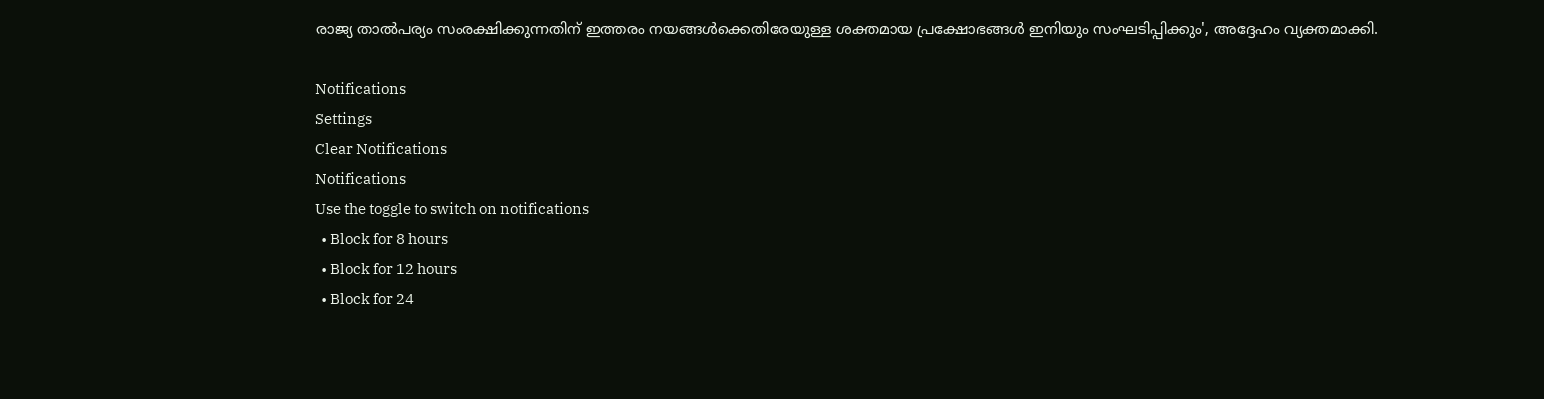രാജ്യ താല്‍പര്യം സംരക്ഷിക്കുന്നതിന്‌ ഇത്തരം നയങ്ങള്‍ക്കെതിരേയുള്ള ശക്തമായ പ്രക്ഷോഭങ്ങള്‍ ഇനിയും സംഘടിപ്പിക്കും', അദ്ദേഹം വ്യക്തമാക്കി.

Notifications
Settings
Clear Notifications
Notifications
Use the toggle to switch on notifications
  • Block for 8 hours
  • Block for 12 hours
  • Block for 24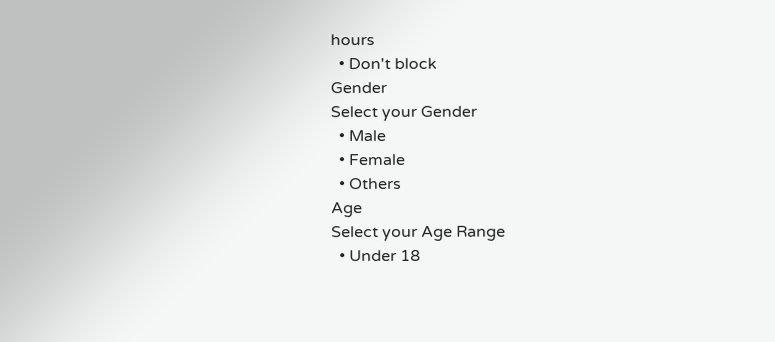hours
  • Don't block
Gender
Select your Gender
  • Male
  • Female
  • Others
Age
Select your Age Range
  • Under 18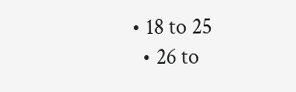• 18 to 25
  • 26 to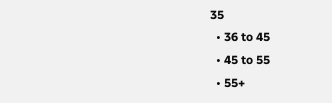35
  • 36 to 45
  • 45 to 55
  • 55+